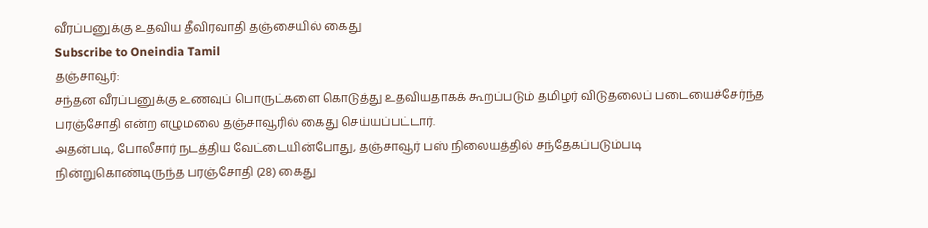வீரப்பனுக்கு உதவிய தீவிரவாதி தஞ்சையில் கைது
Subscribe to Oneindia Tamil
தஞ்சாவூர்:
சந்தன வீரப்பனுக்கு உணவுப் பொருட்களை கொடுத்து உதவியதாகக் கூறப்படும் தமிழர் விடுதலைப் படையைச்சேர்ந்த பரஞ்சோதி என்ற எழுமலை தஞ்சாவூரில் கைது செய்யப்பட்டார்.
அதன்படி, போலீசார் நடத்திய வேட்டையின்போது, தஞ்சாவூர் பஸ் நிலையத்தில் சந்தேகப்படும்படி நின்றுகொண்டிருந்த பரஞ்சோதி (28) கைது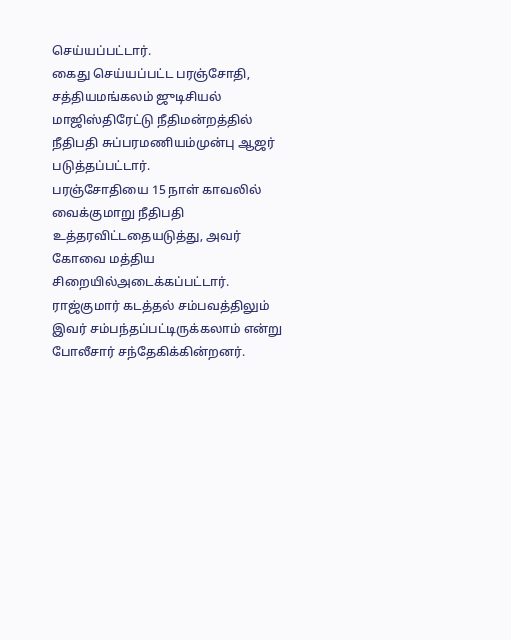செய்யப்பட்டார்.
கைது செய்யப்பட்ட பரஞ்சோதி, சத்தியமங்கலம் ஜுடிசியல் மாஜிஸ்திரேட்டு நீதிமன்றத்தில் நீதிபதி சுப்பரமணியம்முன்பு ஆஜர் படுத்தப்பட்டார்.
பரஞ்சோதியை 15 நாள் காவலில் வைக்குமாறு நீதிபதி உத்தரவிட்டதையடுத்து, அவர் கோவை மத்திய சிறையில்அடைக்கப்பட்டார்.
ராஜ்குமார் கடத்தல் சம்பவத்திலும் இவர் சம்பந்தப்பட்டிருக்கலாம் என்று போலீசார் சந்தேகிக்கின்றனர்.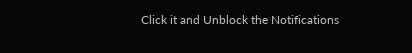Click it and Unblock the Notifications